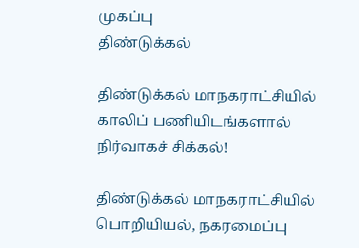முகப்பு
திண்டுக்கல்

திண்டுக்கல் மாநகராட்சியில் காலிப் பணியிடங்களால் நிர்வாகச் சிக்கல்!

திண்டுக்கல் மாநகராட்சியில் பொறியியல், நகரமைப்பு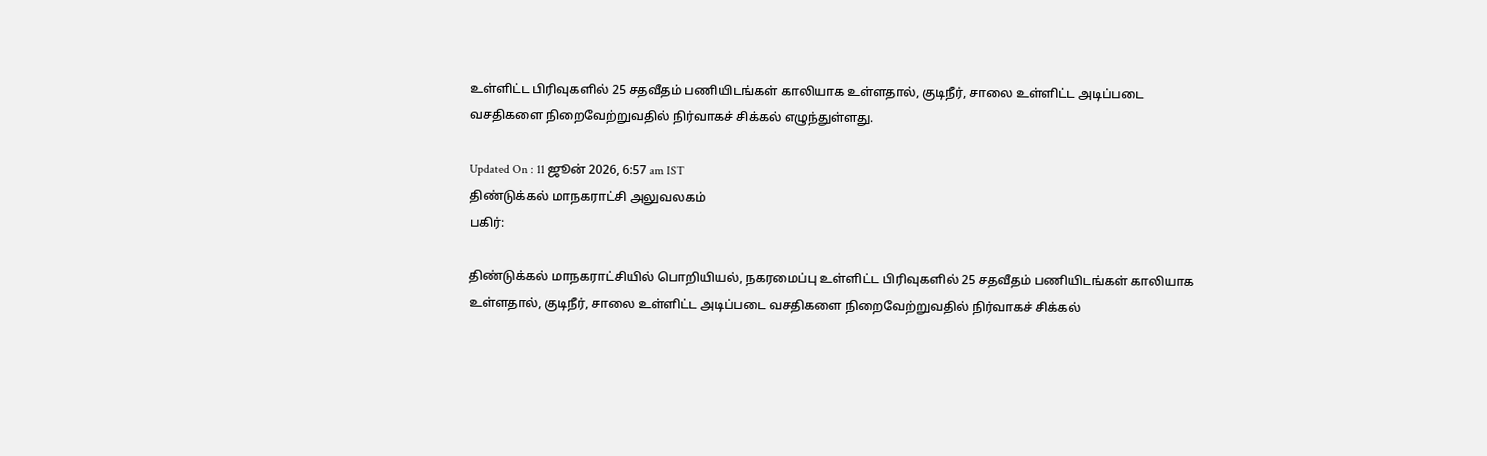உள்ளிட்ட பிரிவுகளில் 25 சதவீதம் பணியிடங்கள் காலியாக உள்ளதால், குடிநீர், சாலை உள்ளிட்ட அடிப்படை வசதிகளை நிறைவேற்றுவதில் நிர்வாகச் சிக்கல் எழுந்துள்ளது.

Updated On : 11 ஜூன் 2026, 6:57 am IST
திண்டுக்கல் மாநகராட்சி அலுவலகம்
பகிர்:

திண்டுக்கல் மாநகராட்சியில் பொறியியல், நகரமைப்பு உள்ளிட்ட பிரிவுகளில் 25 சதவீதம் பணியிடங்கள் காலியாக உள்ளதால், குடிநீர், சாலை உள்ளிட்ட அடிப்படை வசதிகளை நிறைவேற்றுவதில் நிர்வாகச் சிக்கல்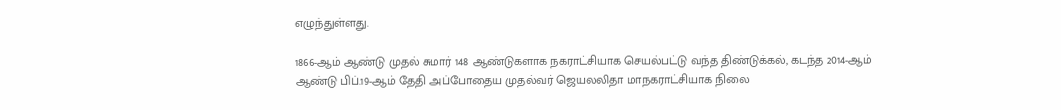எழுந்துள்ளது.

1866-ஆம் ஆண்டு முதல் சுமார் 148 ஆண்டுகளாக நகராட்சியாக செயல்பட்டு வந்த திண்டுக்கல், கடந்த 2014-ஆம் ஆண்டு பிப்.19-ஆம் தேதி அப்போதைய முதல்வர் ஜெயலலிதா மாநகராட்சியாக நிலை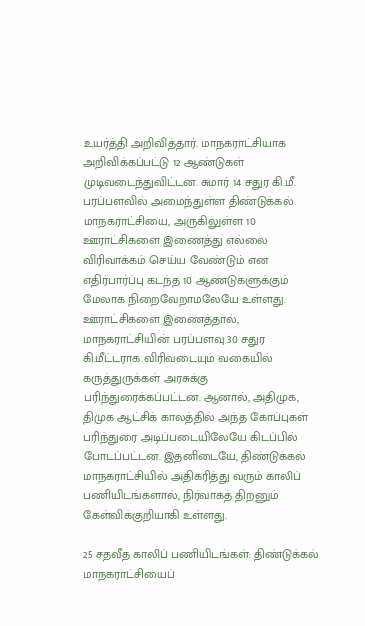உயர்த்தி அறிவித்தார். மாநகராட்சியாக அறிவிக்கப்பட்டு 12 ஆண்டுகள் முடிவடைந்துவிட்டன. சுமார் 14 சதுர கி.மீ. பரப்பளவில் அமைந்துள்ள திண்டுக்கல் மாநகராட்சியை, அருகிலுள்ள 10 ஊராட்சிகளை இணைத்து எல்லை விரிவாக்கம் செய்ய வேண்டும் என எதிர்பார்ப்பு கடந்த 10 ஆண்டுகளுக்கும் மேலாக நிறைவேறாமலேயே உள்ளது. ஊராட்சிகளை இணைத்தால், மாநகராட்சியின் பரப்பளவு 30 சதுர கி.மீட்டராக விரிவடையும் வகையில் கருத்துருக்கள் அரசுக்கு பரிந்துரைக்கப்பட்டன. ஆனால், அதிமுக, திமுக ஆட்சிக் காலத்தில் அந்த கோப்புகள் பரிந்துரை அடிப்படையிலேயே கிடப்பில் போடப்பட்டன. இதனிடையே, திண்டுக்கல் மாநகராட்சியில் அதிகரித்து வரும் காலிப் பணியிடங்களால், நிர்வாகத் திறனும் கேள்விக்குறியாகி உள்ளது.

25 சதவீத காலிப் பணியிடங்கள்: திண்டுக்கல் மாநகராட்சியைப்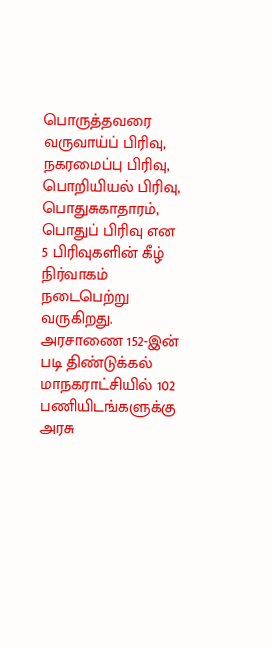பொருத்தவரை வருவாய்ப் பிரிவு, நகரமைப்பு பிரிவு, பொறியியல் பிரிவு, பொதுசுகாதாரம், பொதுப் பிரிவு என 5 பிரிவுகளின் கீழ் நிர்வாகம் நடைபெற்று வருகிறது. அரசாணை 152-இன் படி திண்டுக்கல் மாநகராட்சியில் 102 பணியிடங்களுக்கு அரசு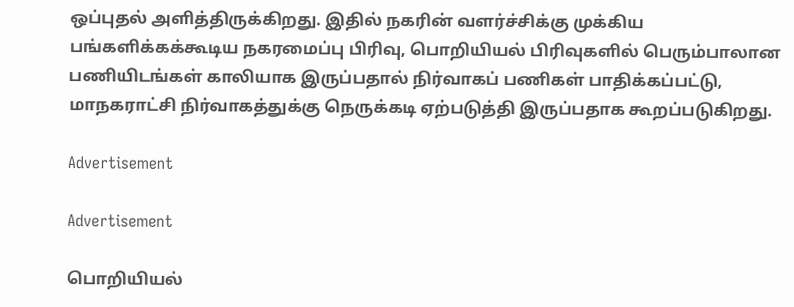ஒப்புதல் அளித்திருக்கிறது. இதில் நகரின் வளர்ச்சிக்கு முக்கிய பங்களிக்கக்கூடிய நகரமைப்பு பிரிவு, பொறியியல் பிரிவுகளில் பெரும்பாலான பணியிடங்கள் காலியாக இருப்பதால் நிர்வாகப் பணிகள் பாதிக்கப்பட்டு, மாநகராட்சி நிர்வாகத்துக்கு நெருக்கடி ஏற்படுத்தி இருப்பதாக கூறப்படுகிறது.

Advertisement

Advertisement

பொறியியல்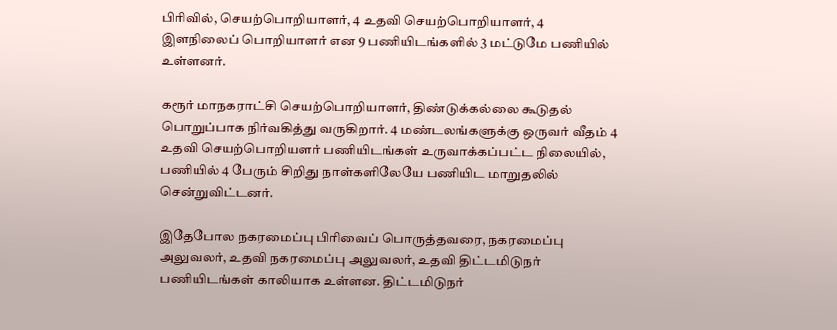பிரிவில், செயற்பொறியாளர், 4 உதவி செயற்பொறியாளர், 4 இளநிலைப் பொறியாளர் என 9 பணியிடங்களில் 3 மட்டுமே பணியில் உள்ளனர்.

கரூர் மாநகராட்சி செயற்பொறியாளர், திண்டுக்கல்லை கூடுதல் பொறுப்பாக நிர்வகித்து வருகிறார். 4 மண்டலங்களுக்கு ஒருவர் வீதம் 4 உதவி செயற்பொறியளர் பணியிடங்கள் உருவாக்கப்பட்ட நிலையில், பணியில் 4 பேரும் சிறிது நாள்களிலேயே பணியிட மாறுதலில் சென்றுவிட்டனர்.

இதேபோல நகரமைப்பு பிரிவைப் பொருத்தவரை, நகரமைப்பு அலுவலர், உதவி நகரமைப்பு அலுவலர், உதவி திட்டமிடுநர் பணியிடங்கள் காலியாக உள்ளன. திட்டமிடுநர்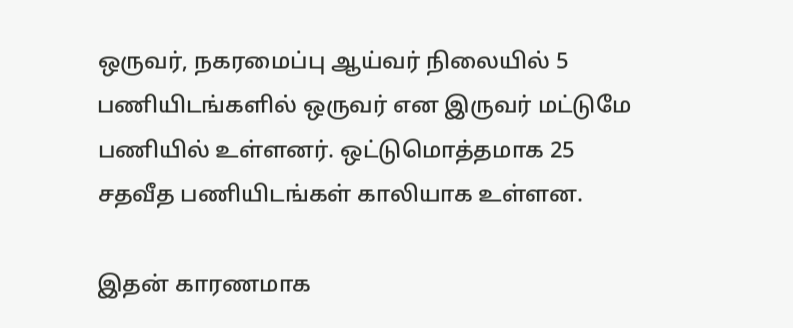ஒருவர், நகரமைப்பு ஆய்வர் நிலையில் 5 பணியிடங்களில் ஒருவர் என இருவர் மட்டுமே பணியில் உள்ளனர். ஒட்டுமொத்தமாக 25 சதவீத பணியிடங்கள் காலியாக உள்ளன.

இதன் காரணமாக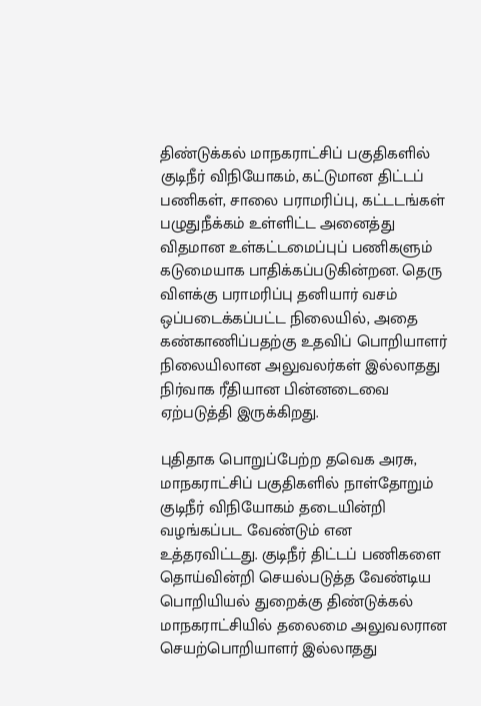திண்டுக்கல் மாநகராட்சிப் பகுதிகளில் குடிநீர் விநியோகம், கட்டுமான திட்டப் பணிகள், சாலை பராமரிப்பு, கட்டடங்கள் பழுதுநீக்கம் உள்ளிட்ட அனைத்து விதமான உள்கட்டமைப்புப் பணிகளும் கடுமையாக பாதிக்கப்படுகின்றன. தெரு விளக்கு பராமரிப்பு தனியார் வசம் ஒப்படைக்கப்பட்ட நிலையில், அதை கண்காணிப்பதற்கு உதவிப் பொறியாளர் நிலையிலான அலுவலர்கள் இல்லாதது நிர்வாக ரீதியான பின்னடைவை ஏற்படுத்தி இருக்கிறது.

புதிதாக பொறுப்பேற்ற தவெக அரசு, மாநகராட்சிப் பகுதிகளில் நாள்தோறும் குடிநீர் விநியோகம் தடையின்றி வழங்கப்பட வேண்டும் என உத்தரவிட்டது. குடிநீர் திட்டப் பணிகளை தொய்வின்றி செயல்படுத்த வேண்டிய பொறியியல் துறைக்கு திண்டுக்கல் மாநகராட்சியில் தலைமை அலுவலரான செயற்பொறியாளர் இல்லாதது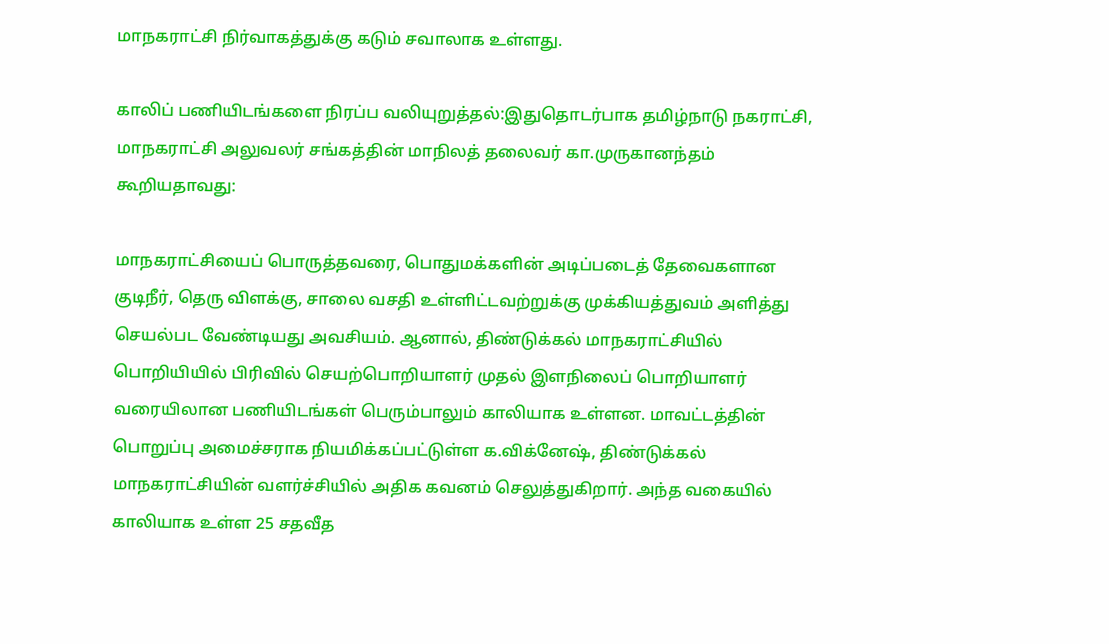மாநகராட்சி நிர்வாகத்துக்கு கடும் சவாலாக உள்ளது.

காலிப் பணியிடங்களை நிரப்ப வலியுறுத்தல்:இதுதொடர்பாக தமிழ்நாடு நகராட்சி, மாநகராட்சி அலுவலர் சங்கத்தின் மாநிலத் தலைவர் கா.முருகானந்தம் கூறியதாவது:

மாநகராட்சியைப் பொருத்தவரை, பொதுமக்களின் அடிப்படைத் தேவைகளான குடிநீர், தெரு விளக்கு, சாலை வசதி உள்ளிட்டவற்றுக்கு முக்கியத்துவம் அளித்து செயல்பட வேண்டியது அவசியம். ஆனால், திண்டுக்கல் மாநகராட்சியில் பொறியியில் பிரிவில் செயற்பொறியாளர் முதல் இளநிலைப் பொறியாளர் வரையிலான பணியிடங்கள் பெரும்பாலும் காலியாக உள்ளன. மாவட்டத்தின் பொறுப்பு அமைச்சராக நியமிக்கப்பட்டுள்ள க.விக்னேஷ், திண்டுக்கல் மாநகராட்சியின் வளர்ச்சியில் அதிக கவனம் செலுத்துகிறார். அந்த வகையில் காலியாக உள்ள 25 சதவீத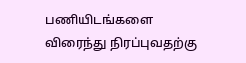பணியிடங்களை விரைந்து நிரப்புவதற்கு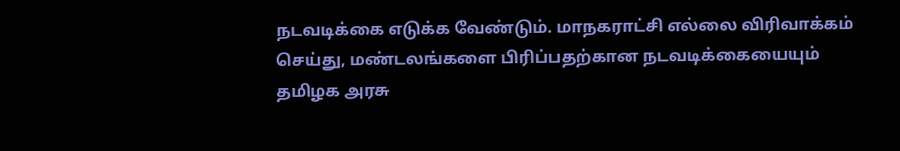நடவடிக்கை எடுக்க வேண்டும். மாநகராட்சி எல்லை விரிவாக்கம் செய்து, மண்டலங்களை பிரிப்பதற்கான நடவடிக்கையையும் தமிழக அரசு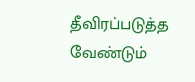தீவிரப்படுத்த வேண்டும்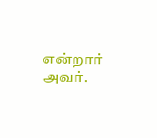என்றார் அவர்.